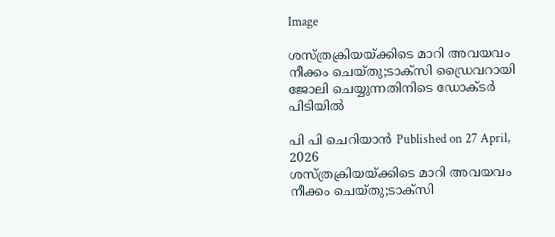Image

ശസ്ത്രക്രിയയ്ക്കിടെ മാറി അവയവം നീക്കം ചെയ്തു;ടാക്‌സി ഡ്രൈവറായി ജോലി ചെയ്യുന്നതിനിടെ ഡോക്ടര്‍ പിടിയില്‍

പി പി ചെറിയാന്‍ Published on 27 April, 2026
ശസ്ത്രക്രിയയ്ക്കിടെ മാറി അവയവം നീക്കം ചെയ്തു;ടാക്‌സി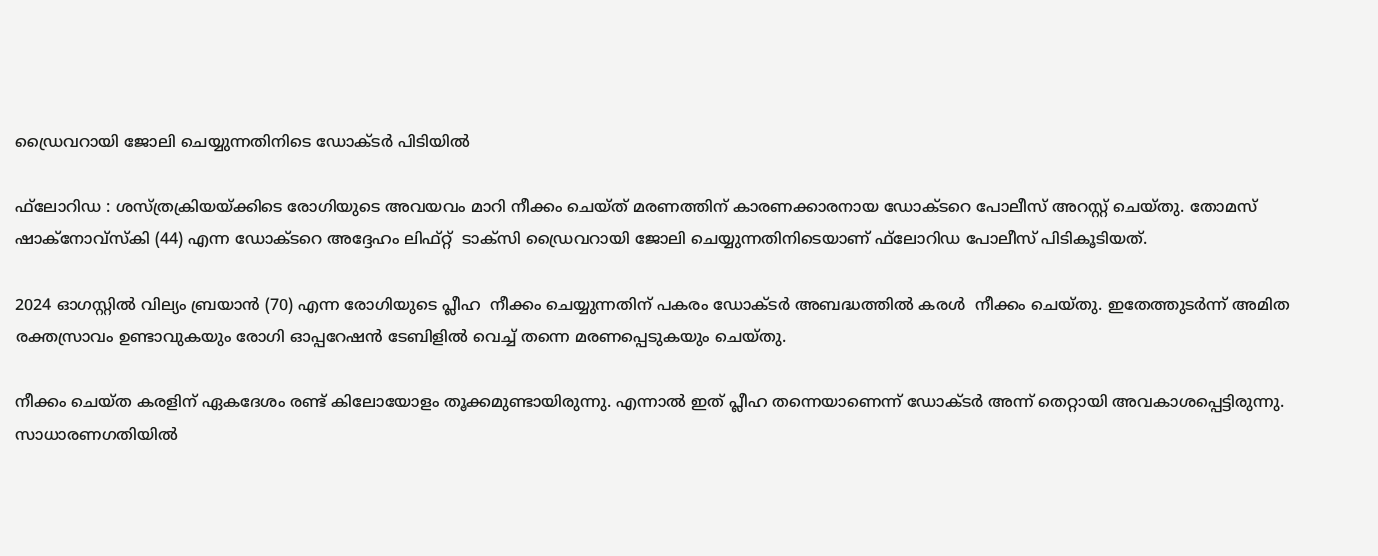ഡ്രൈവറായി ജോലി ചെയ്യുന്നതിനിടെ ഡോക്ടര്‍ പിടിയില്‍

ഫ്‌ലോറിഡ : ശസ്ത്രക്രിയയ്ക്കിടെ രോഗിയുടെ അവയവം മാറി നീക്കം ചെയ്ത് മരണത്തിന് കാരണക്കാരനായ ഡോക്ടറെ പോലീസ് അറസ്റ്റ് ചെയ്തു. തോമസ് ഷാക്‌നോവ്‌സ്‌കി (44) എന്ന ഡോക്ടറെ അദ്ദേഹം ലിഫ്റ്റ്  ടാക്‌സി ഡ്രൈവറായി ജോലി ചെയ്യുന്നതിനിടെയാണ് ഫ്‌ലോറിഡ പോലീസ് പിടികൂടിയത്.

2024 ഓഗസ്റ്റില്‍ വില്യം ബ്രയാന്‍ (70) എന്ന രോഗിയുടെ പ്ലീഹ  നീക്കം ചെയ്യുന്നതിന് പകരം ഡോക്ടര്‍ അബദ്ധത്തില്‍ കരള്‍  നീക്കം ചെയ്തു. ഇതേത്തുടര്‍ന്ന് അമിത രക്തസ്രാവം ഉണ്ടാവുകയും രോഗി ഓപ്പറേഷന്‍ ടേബിളില്‍ വെച്ച് തന്നെ മരണപ്പെടുകയും ചെയ്തു.

നീക്കം ചെയ്ത കരളിന് ഏകദേശം രണ്ട് കിലോയോളം തൂക്കമുണ്ടായിരുന്നു. എന്നാല്‍ ഇത് പ്ലീഹ തന്നെയാണെന്ന് ഡോക്ടര്‍ അന്ന് തെറ്റായി അവകാശപ്പെട്ടിരുന്നു. സാധാരണഗതിയില്‍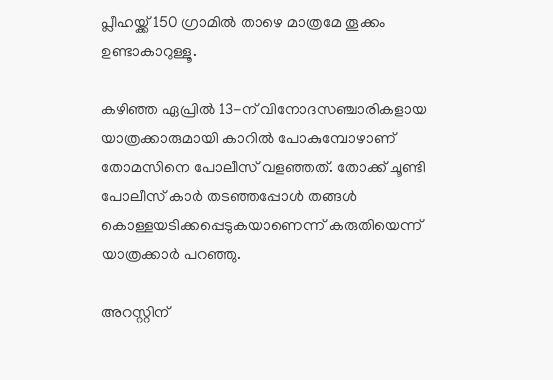പ്ലീഹയ്ക്ക് 150 ഗ്രാമില്‍ താഴെ മാത്രമേ തൂക്കം ഉണ്ടാകാറുള്ളൂ.

കഴിഞ്ഞ ഏപ്രില്‍ 13-ന് വിനോദസഞ്ചാരികളായ യാത്രക്കാരുമായി കാറില്‍ പോകുമ്പോഴാണ് തോമസിനെ പോലീസ് വളഞ്ഞത്. തോക്ക് ചൂണ്ടി പോലീസ് കാര്‍ തടഞ്ഞപ്പോള്‍ തങ്ങള്‍ കൊള്ളയടിക്കപ്പെടുകയാണെന്ന് കരുതിയെന്ന് യാത്രക്കാര്‍ പറഞ്ഞു.

അറസ്റ്റിന്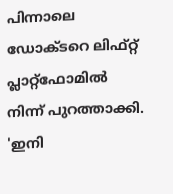പിന്നാലെ ഡോക്ടറെ ലിഫ്റ്റ് പ്ലാറ്റ്ഫോമില്‍ നിന്ന് പുറത്താക്കി. 'ഇനി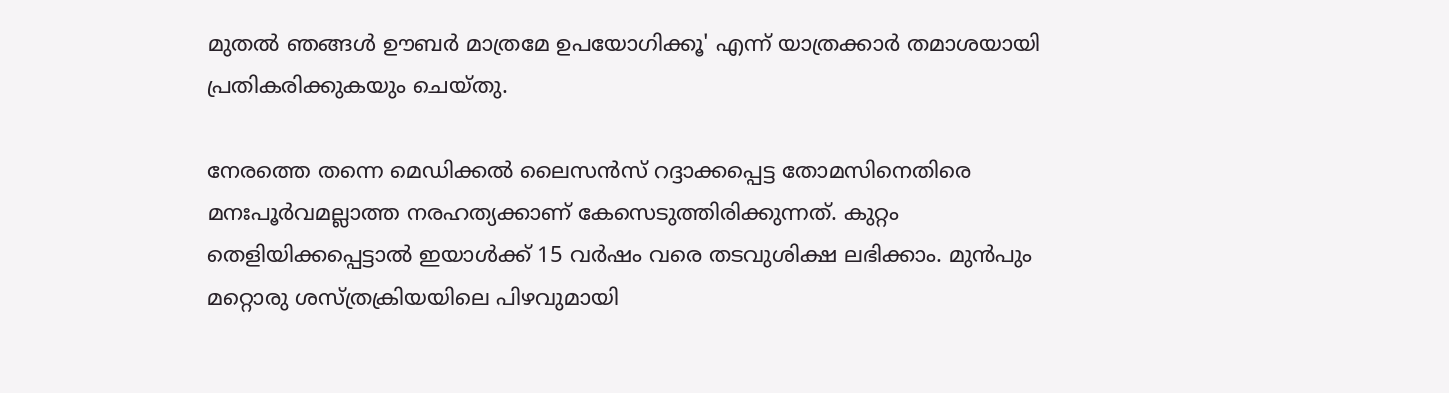മുതല്‍ ഞങ്ങള്‍ ഊബര്‍ മാത്രമേ ഉപയോഗിക്കൂ' എന്ന് യാത്രക്കാര്‍ തമാശയായി പ്രതികരിക്കുകയും ചെയ്തു.

നേരത്തെ തന്നെ മെഡിക്കല്‍ ലൈസന്‍സ് റദ്ദാക്കപ്പെട്ട തോമസിനെതിരെ മനഃപൂര്‍വമല്ലാത്ത നരഹത്യക്കാണ് കേസെടുത്തിരിക്കുന്നത്. കുറ്റം തെളിയിക്കപ്പെട്ടാല്‍ ഇയാള്‍ക്ക് 15 വര്‍ഷം വരെ തടവുശിക്ഷ ലഭിക്കാം. മുന്‍പും മറ്റൊരു ശസ്ത്രക്രിയയിലെ പിഴവുമായി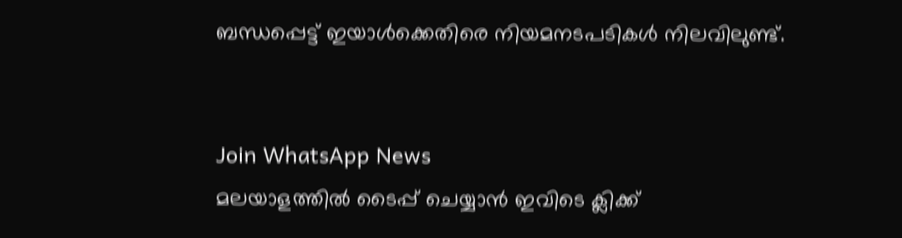ബന്ധപ്പെട്ട് ഇയാള്‍ക്കെതിരെ നിയമനടപടികള്‍ നിലവിലുണ്ട്.


Join WhatsApp News
മലയാളത്തില്‍ ടൈപ്പ് ചെയ്യാന്‍ ഇവിടെ ക്ലിക്ക്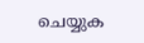ചെയ്യുക